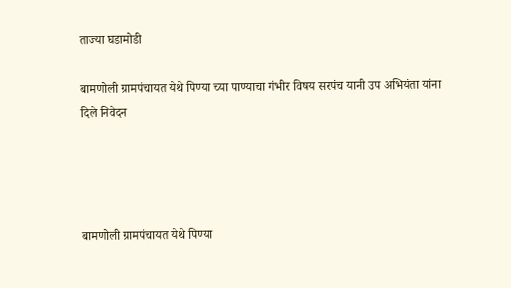ताज्या घडामोडी

बामणोली ग्रामपंचायत येथे पिण्या च्या पाण्याचा गंभीर विषय सरपंच यानी उप अभियंता यांना दिले निवेदन




बामणोली ग्रामपंचायत येथे पिण्या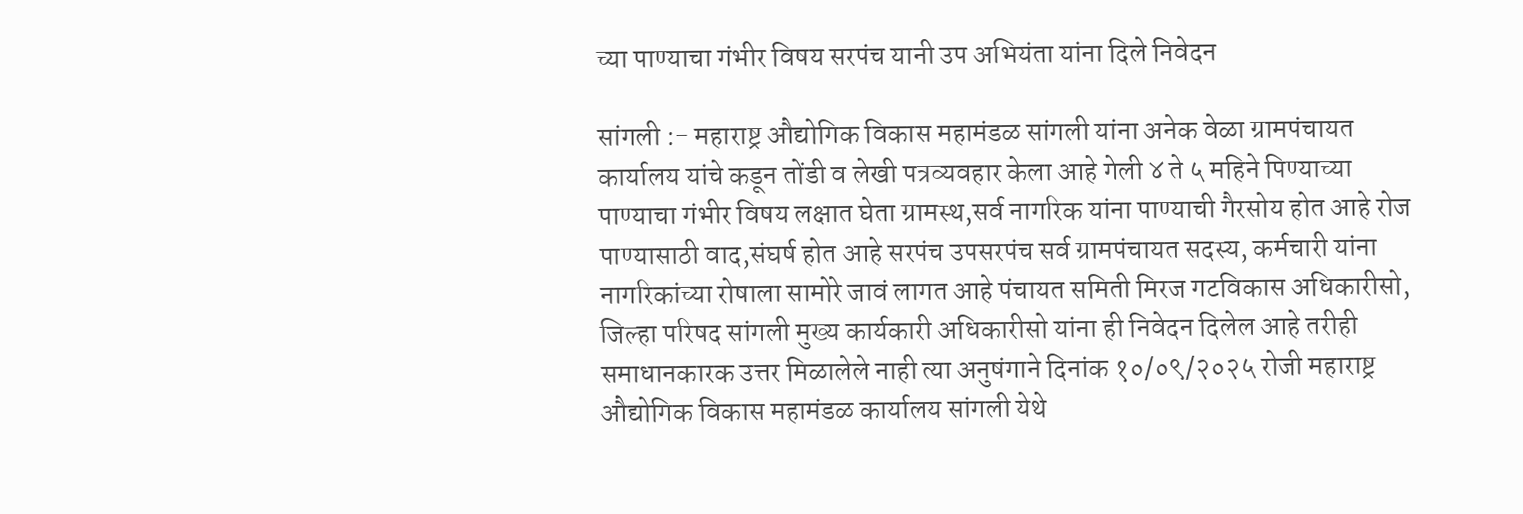च्या पाण्याचा गंभीर विषय सरपंच यानी उप अभियंता यांना दिले निवेदन

सांगली :- महाराष्ट्र औद्योगिक विकास महामंडळ सांगली यांना अनेक वेळा ग्रामपंचायत कार्यालय यांचे कडून तोंडी व लेखी पत्रव्यवहार केला आहे गेली ४ ते ५ महिने पिण्याच्या पाण्याचा गंभीर विषय लक्षात घेता ग्रामस्थ,सर्व नागरिक यांना पाण्याची गैरसोय होत आहे रोज पाण्यासाठी वाद,संघर्ष होत आहे सरपंच उपसरपंच सर्व ग्रामपंचायत सदस्य, कर्मचारी यांना नागरिकांच्या रोषाला सामोरे जावं लागत आहे पंचायत समिती मिरज गटविकास अधिकारीसो, जिल्हा परिषद सांगली मुख्य कार्यकारी अधिकारीसो यांना ही निवेदन दिलेल आहे तरीही समाधानकारक उत्तर मिळालेले नाही त्या अनुषंगाने दिनांक १०/०९/२०२५ रोजी महाराष्ट्र औद्योगिक विकास महामंडळ कार्यालय सांगली येथे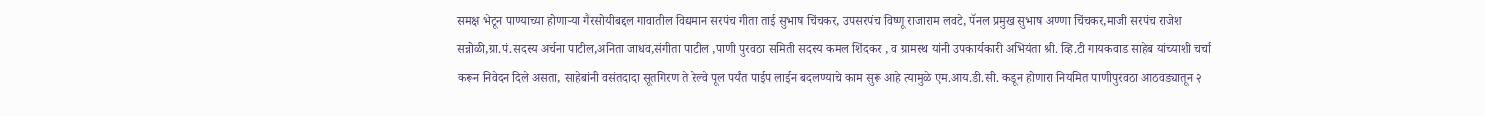समक्ष भेटून पाण्याच्या होणाऱ्या गैरसोयीबद्दल गावातील विद्यमान सरपंच गीता ताई सुभाष चिंचकर, उपसरपंच विष्णू राजाराम लवटे, पॅनल प्रमुख सुभाष अण्णा चिंचकर,माजी सरपंच राजेश सन्नोळी,ग्रा.पं.सदस्य अर्चना पाटील,अनिता जाधव,संगीता पाटील ,पाणी पुरवठा समिती सदस्य कमल शिंदकर , व ग्रामस्थ यांनी उपकार्यकारी अभियंता श्री. व्हि.टी गायकवाड साहेब यांच्याशी चर्चा करून निवेदन दिले असता, साहेबांनी वसंतदादा सूतगिरण ते रेल्वे पूल पर्यंत पाईप लाईन बदलण्याचे काम सुरू आहे त्यामुळे एम.आय.डी.सी. कडून होणारा नियमित पाणीपुरवठा आठवड्यातून २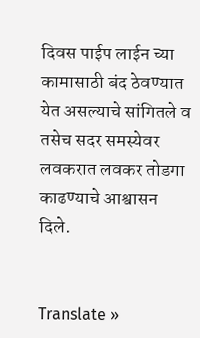दिवस पाईप लाईन च्या कामासाठी बंद ठेवण्यात येत असल्याचे सांगितले व तसेच सदर समस्येवर लवकरात लवकर तोडगा काढण्याचे आश्वासन दिले.


Translate »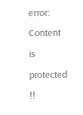error: Content is protected !!